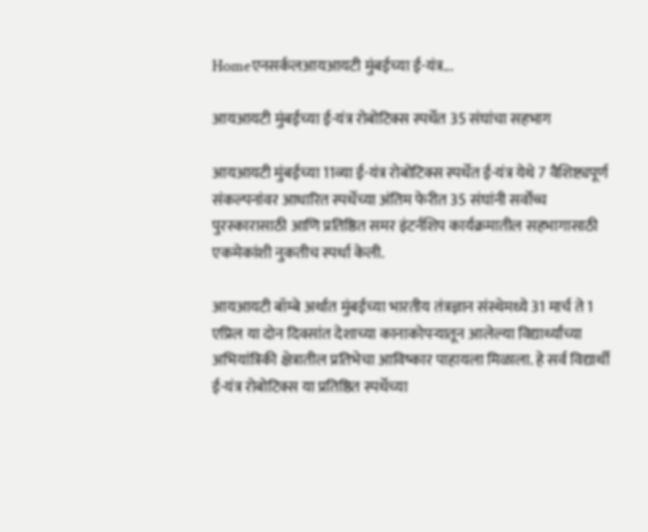Homeएनसर्कलआयआयटी मुंबईच्या ई-यंत्र...

आयआयटी मुंबईच्या ई-यंत्र रोबोटिक्स स्पर्धेत 35 संघांचा सहभाग

आयआयटी मुंबईच्या 11व्या ई-यंत्र रोबोटिक्स स्पर्धेत ई-यंत्र येथे 7 वैशिष्ट्यपूर्ण संकल्पनांवर आधारित स्पर्धेच्या अंतिम फेरीत 35 संघांनी सर्वोच्च पुरस्कारासाठी आणि प्रतिष्ठित समर इंटर्नशिप कार्यक्रमातील सहभागासाठी एकमेकांशी नुकतीच स्पर्धा केली.

आयआयटी बॉम्बे अर्थात मुंबईच्या भारतीय तंत्रज्ञान संस्थेमध्ये 31 मार्च ते 1 एप्रिल या दोन दिवसांत देशाच्या कानाकोपऱ्यातून आलेल्या विद्यार्थ्यांच्या अभियांत्रिकी क्षेत्रातील प्रतिभेचा आविष्कार पाहायला मिळाला. हे सर्व विद्यार्थी ई-यंत्र रोबोटिक्स या प्रतिष्ठित स्पर्धेच्या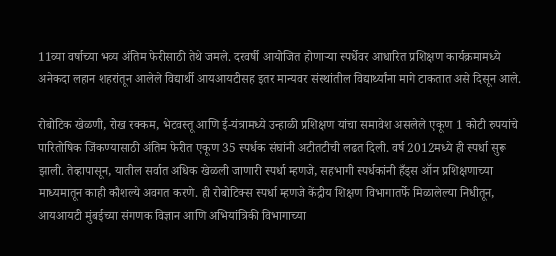11व्या वर्षाच्या भव्य अंतिम फेरीसाठी तेथे जमले. दरवर्षी आयोजित होणाऱ्या स्पर्धेवर आधारित प्रशिक्षण कार्यक्रमामध्ये अनेकदा लहान शहरांतून आलेले विद्यार्थी आयआयटीसह इतर मान्यवर संस्थांतील विद्यार्थ्यांना मागे टाकतात असे दिसून आले.

रोबोटिक खेळणी, रोख रक्कम, भेटवस्तू आणि ई-यंत्रामध्ये उन्हाळी प्रशिक्षण यांचा समावेश असलेले एकूण 1 कोटी रुपयांचे पारितोषिक जिंकण्यासाठी अंतिम फेरीत एकूण 35 स्पर्धक संघांनी अटीतटीची लढत दिली. वर्ष 2012मध्ये ही स्पर्धा सुरू झाली. तेव्हापासून, यातील सर्वात अधिक खेळली जाणारी स्पर्धा म्हणजे, सहभागी स्पर्धकांनी हँड्स ऑन प्रशिक्षणाच्या माध्यमातून काही कौशल्ये अवगत करणे. ही रोबोटिक्स स्पर्धा म्हणजे केंद्रीय शिक्षण विभागातर्फे मिळालेल्या निधीतून, आयआयटी मुंबईच्या संगणक विज्ञान आणि अभियांत्रिकी विभागाच्या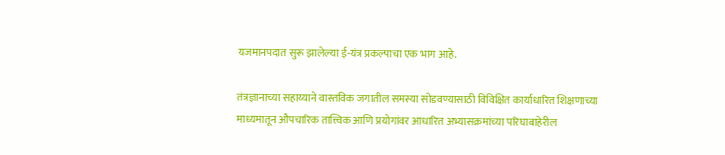यजमानपदात सुरू झालेल्या ई-यंत्र प्रकल्पाचा एक भाग आहे.

तंत्रज्ञानाच्या सहाय्याने वास्तविक जगातील समस्या सोडवण्यासाठी विविक्षित कार्याधारित शिक्षणाच्या माध्यमातून औपचारिक तात्त्विक आणि प्रयोगांवर आधारित अभ्यासक्रमांच्या परिघाबाहेरील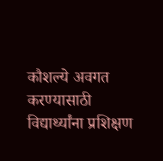कौशल्ये अवगत करण्यासाठी विद्यार्थ्यांना प्रशिक्षण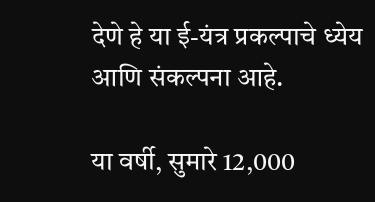देणे हे या ई-यंत्र प्रकल्पाचे ध्येय आणि संकल्पना आहे.

या वर्षी, सुमारे 12,000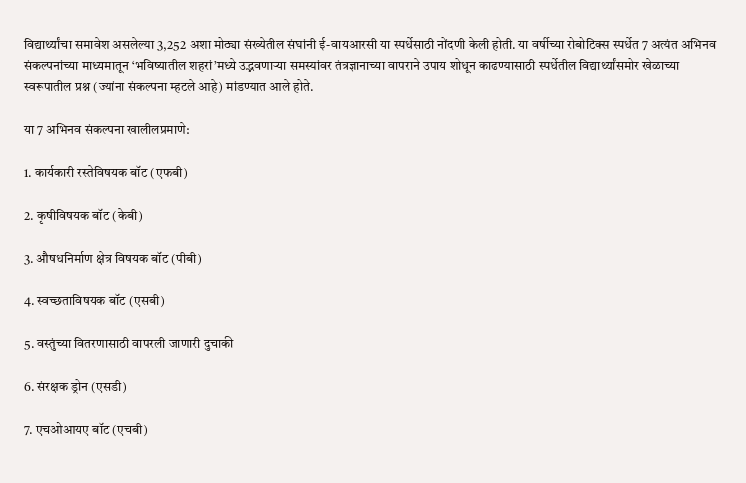विद्यार्थ्यांचा समावेश असलेल्या 3,252 अशा मोठ्या संख्येतील संघांनी ई-वायआरसी या स्पर्धेसाठी नोंदणी केली होती. या वर्षीच्या रोबोटिक्स स्पर्धेत 7 अत्यंत अभिनव संकल्पनांच्या माध्यमातून ‘भविष्यातील शहरां’मध्ये उद्भवणाऱ्या समस्यांवर तंत्रज्ञानाच्या वापराने उपाय शोधून काढण्यासाठी स्पर्धेतील विद्यार्थ्यांसमोर खेळाच्या स्वरूपातील प्रश्न (ज्यांना संकल्पना म्हटले आहे) मांडण्यात आले होते.

या 7 अभिनव संकल्पना खालीलप्रमाणे:

1. कार्यकारी रस्तेविषयक बॉट (एफबी)

2. कृषीविषयक बॉट (केबी)

3. औषधनिर्माण क्षेत्र विषयक बॉट (पीबी)

4. स्वच्छताविषयक बॉट (एसबी)

5. वस्तुंच्या वितरणासाठी वापरली जाणारी दुचाकी

6. संरक्षक ड्रोन (एसडी)

7. एचओआयए बॉट (एचबी)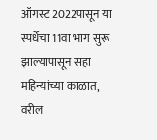ऑगस्ट 2022पासून या स्पर्धेचा 11वा भाग सुरू झाल्यापासून सहा महिन्यांच्या काळात, वरील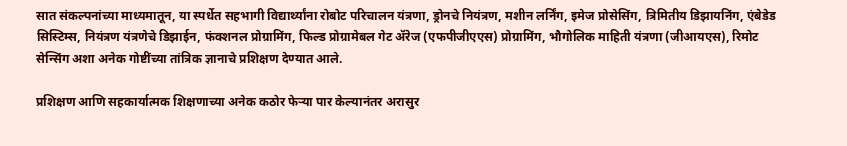सात संकल्पनांच्या माध्यमातून, या स्पर्धेत सहभागी विद्यार्थ्यांना रोबोट परिचालन यंत्रणा, ड्रोनचे नियंत्रण, मशीन लर्निंग, इमेज प्रोसेसिंग, त्रिमितीय डिझायनिंग, एंबेडेड सिस्टिम्स, नियंत्रण यंत्रणेचे डिझाईन, फंक्शनल प्रोग्रामिंग, फिल्ड प्रोग्रामेबल गेट ॲरेज (एफपीजीएएस) प्रोग्रामिंग, भौगोलिक माहिती यंत्रणा (जीआयएस), रिमोट सेन्सिंग अशा अनेक गोष्टींच्या तांत्रिक ज्ञानाचे प्रशिक्षण देण्यात आले.

प्रशिक्षण आणि सहकार्यात्मक शिक्षणाच्या अनेक कठोर फेऱ्या पार केल्यानंतर अरासुर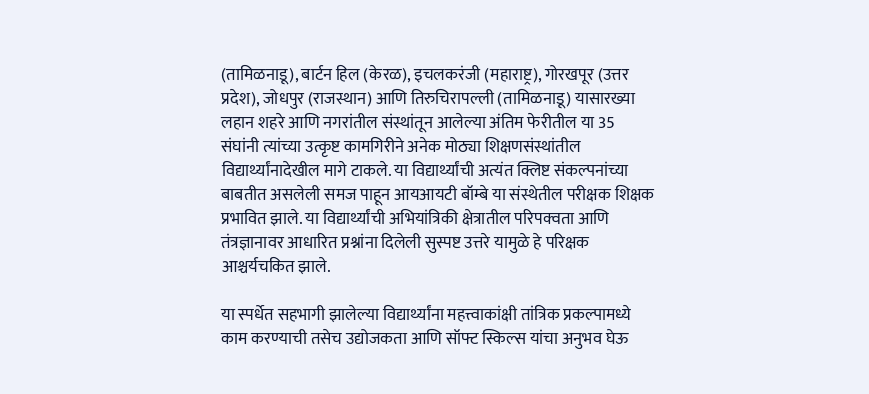(तामिळनाडू), बार्टन हिल (केरळ), इचलकरंजी (महाराष्ट्र), गोरखपूर (उत्तर प्रदेश), जोधपुर (राजस्थान) आणि तिरुचिरापल्ली (तामिळनाडू) यासारख्या लहान शहरे आणि नगरांतील संस्थांतून आलेल्या अंतिम फेरीतील या 35 संघांनी त्यांच्या उत्कृष्ट कामगिरीने अनेक मोठ्या शिक्षणसंस्थांतील विद्यार्थ्यांनादेखील मागे टाकले. या विद्यार्थ्यांची अत्यंत क्लिष्ट संकल्पनांच्या बाबतीत असलेली समज पाहून आयआयटी बॉम्बे या संस्थेतील परीक्षक शिक्षक प्रभावित झाले. या विद्यार्थ्यांची अभियांत्रिकी क्षेत्रातील परिपक्वता आणि तंत्रज्ञानावर आधारित प्रश्नांना दिलेली सुस्पष्ट उत्तरे यामुळे हे परिक्षक आश्चर्यचकित झाले.

या स्पर्धेत सहभागी झालेल्या विद्यार्थ्यांना महत्त्वाकांक्षी तांत्रिक प्रकल्पामध्ये काम करण्याची तसेच उद्योजकता आणि सॉफ्ट स्किल्स यांचा अनुभव घेऊ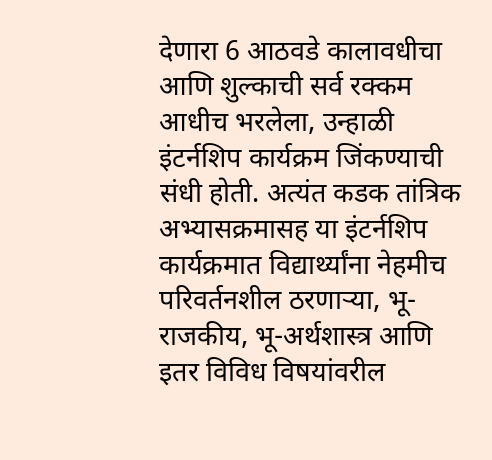देणारा 6 आठवडे कालावधीचा आणि शुल्काची सर्व रक्कम आधीच भरलेला, उन्हाळी इंटर्नशिप कार्यक्रम जिंकण्याची संधी होती. अत्यंत कडक तांत्रिक अभ्यासक्रमासह या इंटर्नशिप कार्यक्रमात विद्यार्थ्यांना नेहमीच परिवर्तनशील ठरणाऱ्या, भू-राजकीय, भू-अर्थशास्त्र आणि इतर विविध विषयांवरील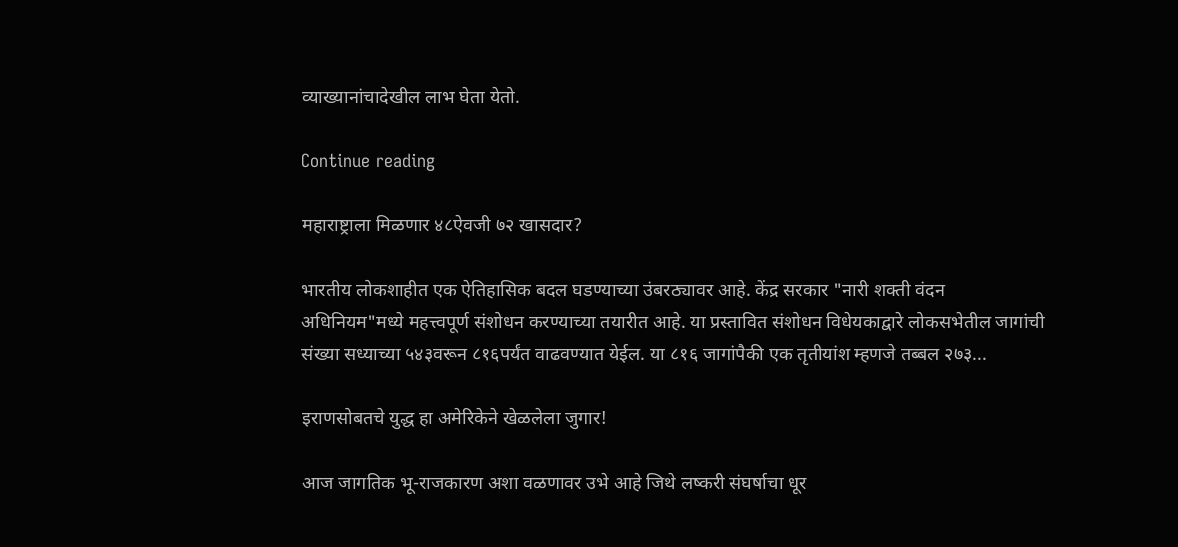व्याख्यानांचादेखील लाभ घेता येतो.

Continue reading

महाराष्ट्राला मिळणार ४८ऐवजी ७२ खासदार?

भारतीय लोकशाहीत एक ऐतिहासिक बदल घडण्याच्या उंबरठ्यावर आहे. केंद्र सरकार "नारी शक्ती वंदन अधिनियम"मध्ये महत्त्वपूर्ण संशोधन करण्याच्या तयारीत आहे. या प्रस्तावित संशोधन विधेयकाद्वारे लोकसभेतील जागांची संख्या सध्याच्या ५४३वरून ८१६पर्यंत वाढवण्यात येईल. या ८१६ जागांपैकी एक तृतीयांश म्हणजे तब्बल २७३...

इराणसोबतचे युद्ध हा अमेरिकेने खेळलेला जुगार!

आज जागतिक भू-राजकारण अशा वळणावर उभे आहे जिथे लष्करी संघर्षाचा धूर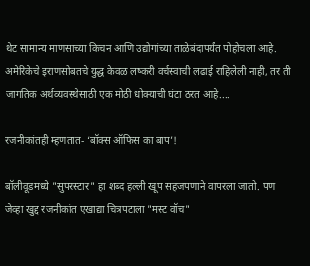थेट सामान्य माणसाच्या किचन आणि उद्योगांच्या ताळेबंदापर्यंत पोहोचला आहे. अमेरिकेचे इराणसोबतचे युद्ध केवळ लष्करी वर्चस्वाची लढाई राहिलेली नाही, तर ती जागतिक अर्थव्यवस्थेसाठी एक मोठी धोक्याची घंटा ठरत आहे....

रजनीकांतही म्हणतात- ‘बॉक्स ऑफिस का बाप’!

बॉलीवूडमध्ये "सुपरस्टार" हा शब्द हल्ली खूप सहजपणाने वापरला जातो. पण जेव्हा खुद्द रजनीकांत एखाद्या चित्रपटाला "मस्ट वॉच"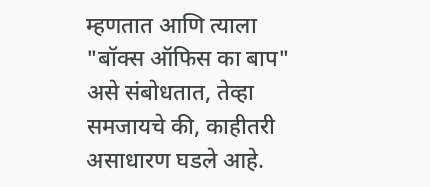म्हणतात आणि त्याला "बॉक्स ऑफिस का बाप" असे संबोधतात, तेव्हा समजायचे की, काहीतरी असाधारण घडले आहे.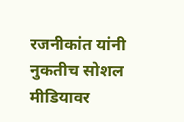रजनीकांत यांनी नुकतीच सोशल मीडियावर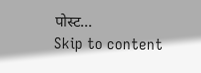पोस्ट...
Skip to content